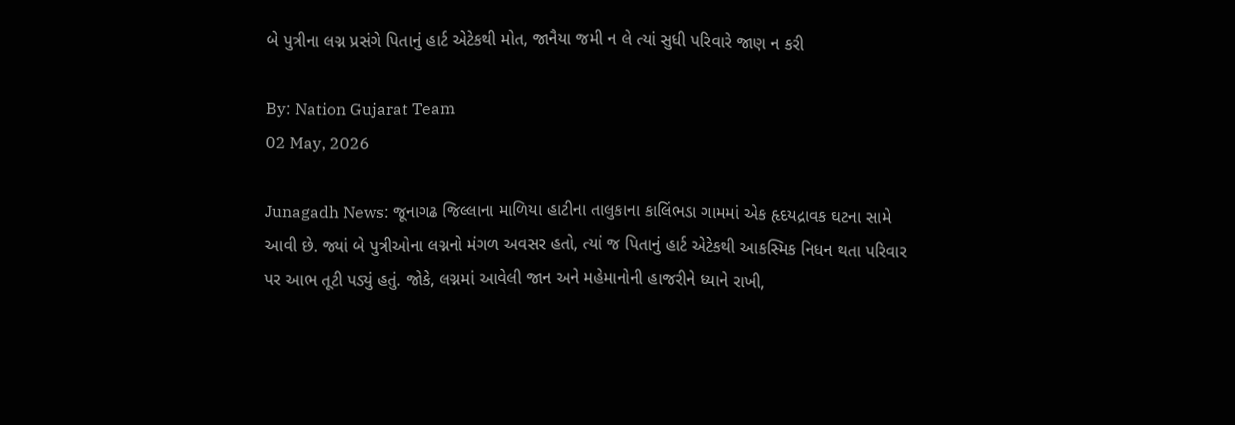બે પુત્રીના લગ્ન પ્રસંગે પિતાનું હાર્ટ એટેકથી મોત, જાનૈયા જમી ન લે ત્યાં સુધી પરિવારે જાણ ન કરી

By: Nation Gujarat Team
02 May, 2026

Junagadh News: જૂનાગઢ જિલ્લાના માળિયા હાટીના તાલુકાના કાલિંભડા ગામમાં એક હૃદયદ્રાવક ઘટના સામે આવી છે. જ્યાં બે પુત્રીઓના લગ્નનો મંગળ અવસર હતો, ત્યાં જ પિતાનું હાર્ટ એટેકથી આકસ્મિક નિધન થતા પરિવાર પર આભ તૂટી પડ્યું હતું. જોકે, લગ્નમાં આવેલી જાન અને મહેમાનોની હાજરીને ધ્યાને રાખી,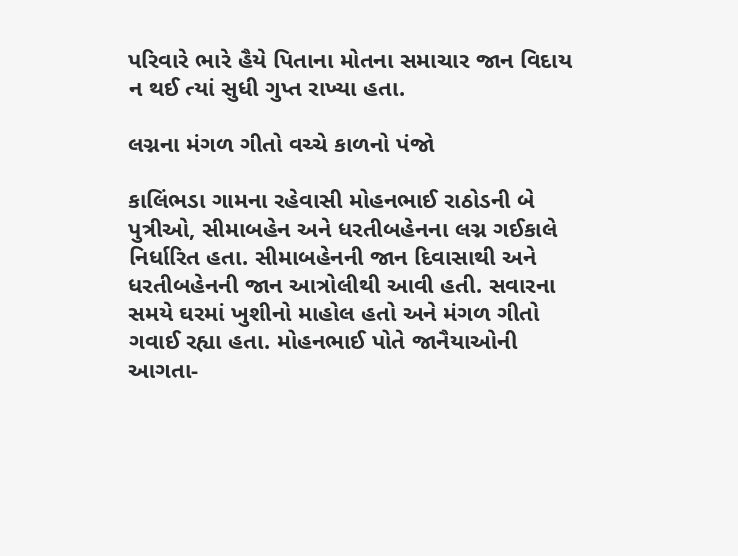પરિવારે ભારે હૈયે પિતાના મોતના સમાચાર જાન વિદાય ન થઈ ત્યાં સુધી ગુપ્ત રાખ્યા હતા.

લગ્નના મંગળ ગીતો વચ્ચે કાળનો પંજો

કાલિંભડા ગામના રહેવાસી મોહનભાઈ રાઠોડની બે પુત્રીઓ, સીમાબહેન અને ધરતીબહેનના લગ્ન ગઈકાલે નિર્ધારિત હતા. સીમાબહેનની જાન દિવાસાથી અને ધરતીબહેનની જાન આત્રોલીથી આવી હતી. સવારના સમયે ઘરમાં ખુશીનો માહોલ હતો અને મંગળ ગીતો ગવાઈ રહ્યા હતા. મોહનભાઈ પોતે જાનૈયાઓની આગતા-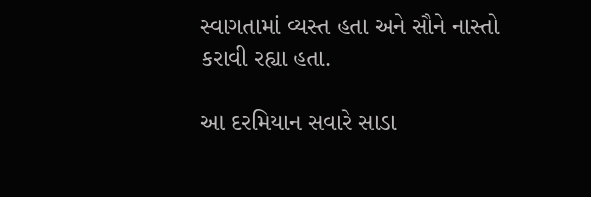સ્વાગતામાં વ્યસ્ત હતા અને સૌને નાસ્તો કરાવી રહ્યા હતા.

આ દરમિયાન સવારે સાડા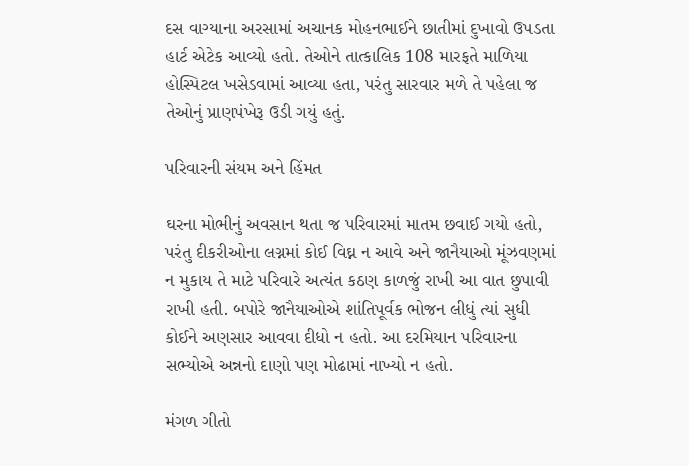દસ વાગ્યાના અરસામાં અચાનક મોહનભાઈને છાતીમાં દુખાવો ઉપડતા હાર્ટ એટેક આવ્યો હતો. તેઓને તાત્કાલિક 108 મારફતે માળિયા હોસ્પિટલ ખસેડવામાં આવ્યા હતા, પરંતુ સારવાર મળે તે પહેલા જ તેઓનું પ્રાણપંખેરૂ ઉડી ગયું હતું.

પરિવારની સંયમ અને હિંમત

ઘરના મોભીનું અવસાન થતા જ પરિવારમાં માતમ છવાઈ ગયો હતો, પરંતુ દીકરીઓના લગ્નમાં કોઈ વિઘ્ન ન આવે અને જાનૈયાઓ મૂંઝવણમાં ન મુકાય તે માટે પરિવારે અત્યંત કઠણ કાળજું રાખી આ વાત છુપાવી રાખી હતી. બપોરે જાનૈયાઓએ શાંતિપૂર્વક ભોજન લીધું ત્યાં સુધી કોઈને અણસાર આવવા દીધો ન હતો. આ દરમિયાન પરિવારના સભ્યોએ અન્નનો દાણો પણ મોઢામાં નાખ્યો ન હતો.

મંગળ ગીતો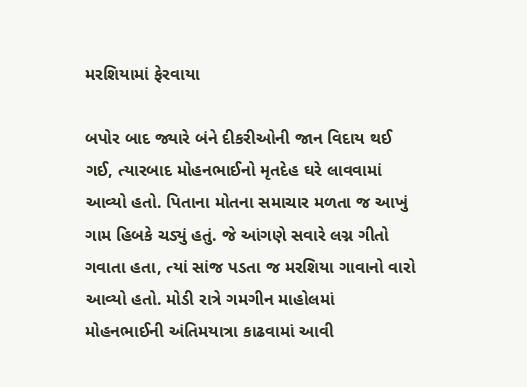મરશિયામાં ફેરવાયા

બપોર બાદ જ્યારે બંને દીકરીઓની જાન વિદાય થઈ ગઈ, ત્યારબાદ મોહનભાઈનો મૃતદેહ ઘરે લાવવામાં આવ્યો હતો. પિતાના મોતના સમાચાર મળતા જ આખું ગામ હિબકે ચડ્યું હતું. જે આંગણે સવારે લગ્ન ગીતો ગવાતા હતા, ત્યાં સાંજ પડતા જ મરશિયા ગાવાનો વારો આવ્યો હતો. મોડી રાત્રે ગમગીન માહોલમાં મોહનભાઈની અંતિમયાત્રા કાઢવામાં આવી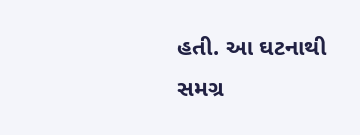હતી. આ ઘટનાથી સમગ્ર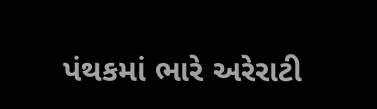પંથકમાં ભારે અરેરાટી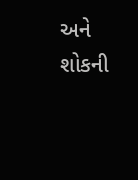અને શોકની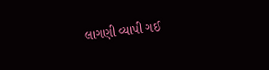લાગણી વ્યાપી ગઈ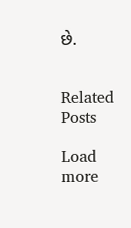છે.


Related Posts

Load more